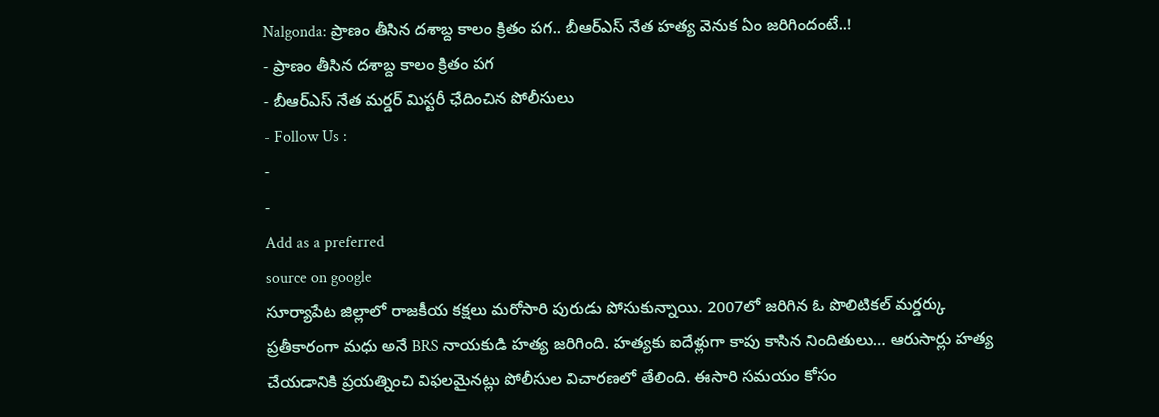Nalgonda: ప్రాణం తీసిన దశాబ్ద కాలం క్రితం పగ.. బీఆర్ఎస్ నేత హత్య వెనుక ఏం జరిగిందంటే..!
- ప్రాణం తీసిన దశాబ్ద కాలం క్రితం పగ
- బీఆర్ఎస్ నేత మర్డర్ మిస్టరీ ఛేదించిన పోలీసులు
- Follow Us :
-
-
Add as a preferred
source on google
సూర్యాపేట జిల్లాలో రాజకీయ కక్షలు మరోసారి పురుడు పోసుకున్నాయి. 2007లో జరిగిన ఓ పొలిటికల్ మర్డర్కు ప్రతీకారంగా మధు అనే BRS నాయకుడి హత్య జరిగింది. హత్యకు ఐదేళ్లుగా కాపు కాసిన నిందితులు… ఆరుసార్లు హత్య చేయడానికి ప్రయత్నించి విఫలమైనట్లు పోలీసుల విచారణలో తేలింది. ఈసారి సమయం కోసం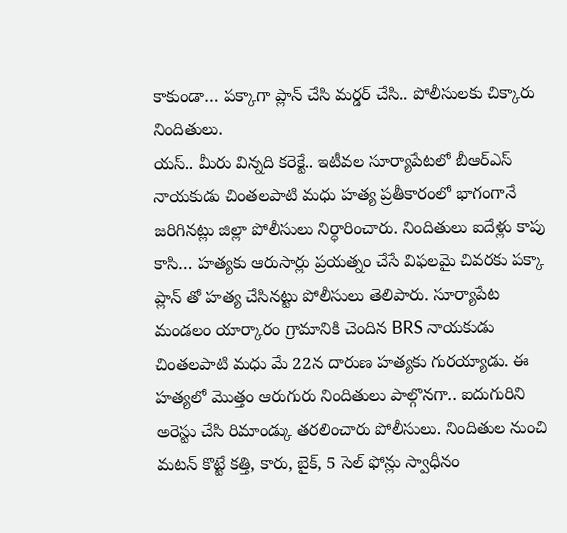కాకుండా… పక్కాగా ప్లాన్ చేసి మర్డర్ చేసి.. పోలీసులకు చిక్కారు నిందితులు.
యస్.. మీరు విన్నది కరెక్టే.. ఇటీవల సూర్యాపేటలో బీఆర్ఎస్ నాయకుడు చింతలపాటి మధు హత్య ప్రతీకారంలో భాగంగానే జరిగినట్లు జిల్లా పోలీసులు నిర్ధారించారు. నిందితులు ఐదేళ్లు కాపు కాసి… హత్యకు ఆరుసార్లు ప్రయత్నం చేసే విఫలమై చివరకు పక్కా ప్లాన్ తో హత్య చేసినట్టు పోలీసులు తెలిపారు. సూర్యాపేట మండలం యార్కారం గ్రామానికి చెందిన BRS నాయకుడు చింతలపాటి మధు మే 22న దారుణ హత్యకు గురయ్యాడు. ఈ హత్యలో మొత్తం ఆరుగురు నిందితులు పాల్గొనగా.. ఐదుగురిని అరెస్టు చేసి రిమాండ్కు తరలించారు పోలీసులు. నిందితుల నుంచి మటన్ కొట్టే కత్తి, కారు, బైక్, 5 సెల్ ఫోన్లు స్వాధీనం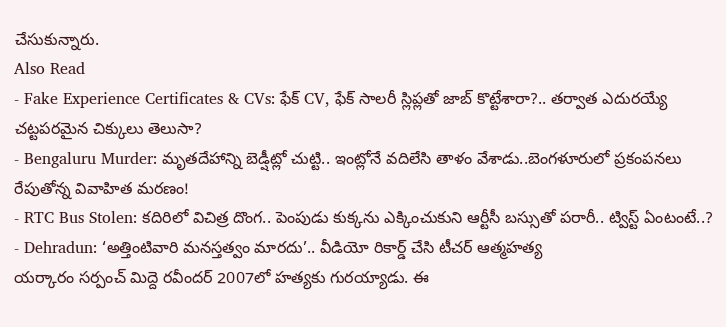చేసుకున్నారు.
Also Read
- Fake Experience Certificates & CVs: ఫేక్ CV, ఫేక్ సాలరీ స్లిప్లతో జాబ్ కొట్టేశారా?.. తర్వాత ఎదురయ్యే చట్టపరమైన చిక్కులు తెలుసా?
- Bengaluru Murder: మృతదేహాన్ని బెడ్షీట్లో చుట్టి.. ఇంట్లోనే వదిలేసి తాళం వేశాడు..బెంగళూరులో ప్రకంపనలు రేపుతోన్న వివాహిత మరణం!
- RTC Bus Stolen: కదిరిలో విచిత్ర దొంగ.. పెంపుడు కుక్కను ఎక్కించుకుని ఆర్టీసీ బస్సుతో పరారీ.. ట్విస్ట్ ఏంటంటే..?
- Dehradun: ‘అత్తింటివారి మనస్తత్వం మారదు’.. వీడియో రికార్డ్ చేసి టీచర్ ఆత్మహత్య
యర్కారం సర్పంచ్ మిద్దె రవీందర్ 2007లో హత్యకు గురయ్యాడు. ఈ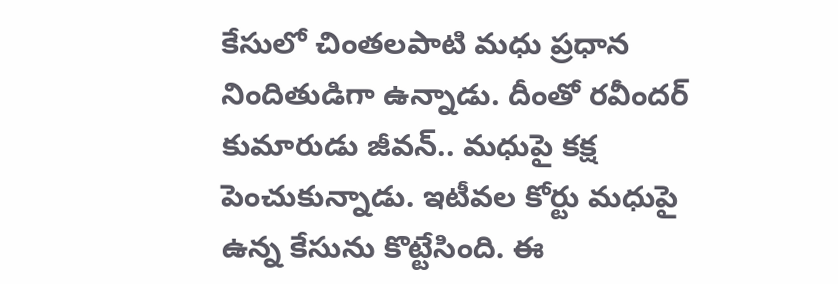కేసులో చింతలపాటి మధు ప్రధాన నిందితుడిగా ఉన్నాడు. దీంతో రవీందర్ కుమారుడు జీవన్.. మధుపై కక్ష పెంచుకున్నాడు. ఇటీవల కోర్టు మధుపై ఉన్న కేసును కొట్టేసింది. ఈ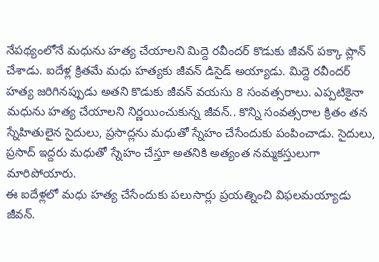నేపథ్యంలోనే మధును హత్య చేయాలని మిద్దె రవీందర్ కొడుకు జీవన్ పక్కా ప్లాన్ చేశాడు. ఐదేళ్ల క్రితమే మధు హత్యకు జీవన్ డిసైడ్ అయ్యాడు. మిద్దె రవీందర్ హత్య జరిగినప్పుడు అతని కొడుకు జీవన్ వయసు 8 సంవత్సరాలు. ఎప్పటికైనా మధును హత్య చేయాలని నిర్ణయించుకున్న జీవన్.. కొన్ని సంవత్సరాల క్రితం తన స్నేహితులైన సైదులు, ప్రసాద్లను మధుతో స్నేహం చేసేందుకు పంపించాడు. సైదులు, ప్రసాద్ ఇద్దరు మధుతో స్నేహం చేస్తూ అతనికి అత్యంత నమ్మకస్తులుగా మారిపోయారు.
ఈ ఐదేళ్లలో మధు హత్య చేసేందుకు పలుసార్లు ప్రయత్నించి విఫలమయ్యాడు జీవన్.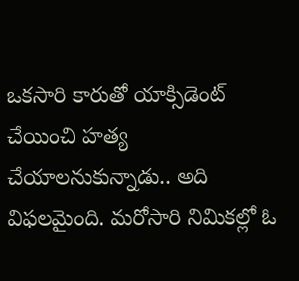ఒకసారి కారుతో యాక్సిడెంట్ చేయించి హత్య చేయాలనుకున్నాడు.. అది విఫలమైంది. మరోసారి నిమికల్లో ఓ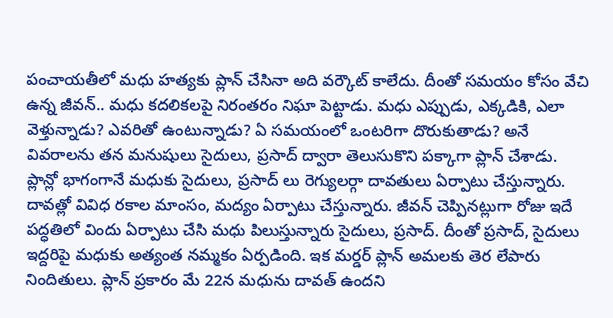పంచాయతీలో మధు హత్యకు ప్లాన్ చేసినా అది వర్కౌట్ కాలేదు. దీంతో సమయం కోసం వేచి ఉన్న జీవన్.. మధు కదలికలపై నిరంతరం నిఘా పెట్టాడు. మధు ఎప్పుడు, ఎక్కడికి, ఎలా వెళ్తున్నాడు? ఎవరితో ఉంటున్నాడు? ఏ సమయంలో ఒంటరిగా దొరుకుతాడు? అనే వివరాలను తన మనుషులు సైదులు, ప్రసాద్ ద్వారా తెలుసుకొని పక్కాగా ప్లాన్ చేశాడు.
ప్లాన్లో భాగంగానే మధుకు సైదులు, ప్రసాద్ లు రెగ్యులర్గా దావతులు ఏర్పాటు చేస్తున్నారు. దావత్లో వివిధ రకాల మాంసం, మద్యం ఏర్పాటు చేస్తున్నారు. జీవన్ చెప్పినట్లుగా రోజు ఇదే పద్ధతిలో విందు ఏర్పాటు చేసి మధు పిలుస్తున్నారు సైదులు, ప్రసాద్. దీంతో ప్రసాద్, సైదులు ఇద్దరిపై మధుకు అత్యంత నమ్మకం ఏర్పడింది. ఇక మర్డర్ ప్లాన్ అమలకు తెర లేపారు నిందితులు. ప్లాన్ ప్రకారం మే 22న మధును దావత్ ఉందని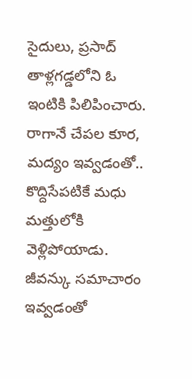సైదులు, ప్రసాద్ తాళ్లగడ్డలోని ఓ ఇంటికి పిలిపించారు. రాగానే చేపల కూర, మద్యం ఇవ్వడంతో.. కొద్దిసేపటికే మధు మత్తులోకి వెళ్లిపోయాడు. జీవన్కు సమాచారం ఇవ్వడంతో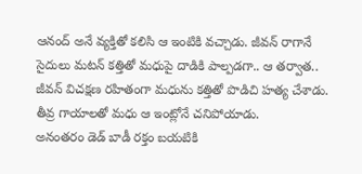ఆనంద్ అనే వ్యక్తితో కలిసి ఆ ఇంటికి వచ్చాడు. జీవన్ రాగానే సైదులు మటన్ కత్తితో మధుపై దాడికి పాల్పడగా.. ఆ తర్వాత.. జీవన్ విచక్షణ రహితంగా మధును కత్తితో పొడిచి హత్య చేశాడు. తీవ్ర గాయాలతో మధు ఆ ఇంట్లోనే చనిపోయాడు.
అనంతరం డెడ్ బాడీ రక్తం బయటికి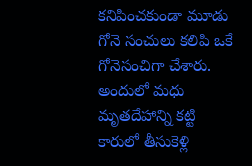కనిపించకుండా మూడు గోనె సంచులు కలిపి ఒకే గోనెసంచిగా చేశారు. అందులో మధు మృతదేహాన్ని కట్టి కారులో తీసుకెళ్లి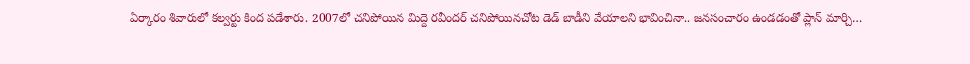ఏర్కారం శివారులో కల్వర్టు కింద పడేశారు. 2007లో చనిపోయిన మిద్దె రవీందర్ చనిపోయినచోట డెడ్ బాడీని వేయాలని భావించినా.. జనసంచారం ఉండడంతో ప్లాన్ మార్చి…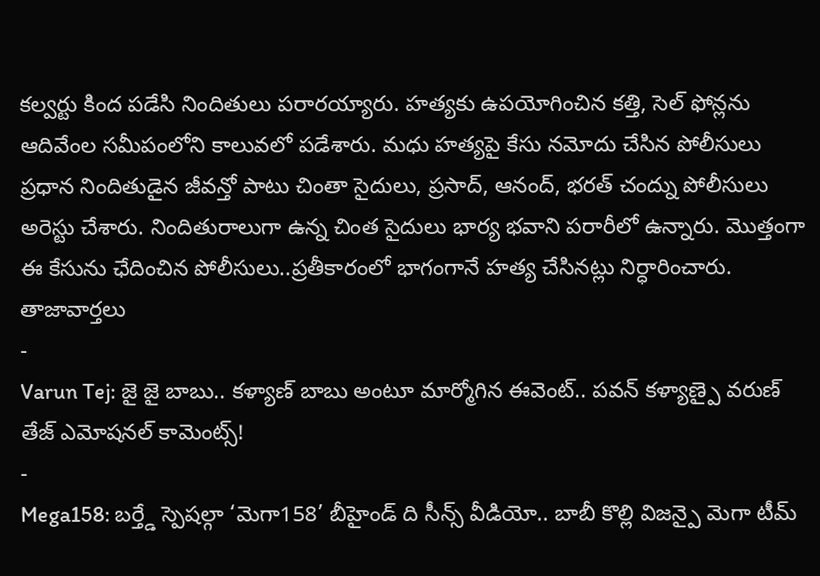కల్వర్టు కింద పడేసి నిందితులు పరారయ్యారు. హత్యకు ఉపయోగించిన కత్తి, సెల్ ఫోన్లను ఆదివేంల సమీపంలోని కాలువలో పడేశారు. మధు హత్యపై కేసు నమోదు చేసిన పోలీసులు ప్రధాన నిందితుడైన జీవన్తో పాటు చింతా సైదులు, ప్రసాద్, ఆనంద్, భరత్ చంద్ను పోలీసులు అరెస్టు చేశారు. నిందితురాలుగా ఉన్న చింత సైదులు భార్య భవాని పరారీలో ఉన్నారు. మొత్తంగా ఈ కేసును ఛేదించిన పోలీసులు..ప్రతీకారంలో భాగంగానే హత్య చేసినట్లు నిర్ధారించారు.
తాజావార్తలు
-
Varun Tej: జై జై బాబు.. కళ్యాణ్ బాబు అంటూ మార్మోగిన ఈవెంట్.. పవన్ కళ్యాణ్పై వరుణ్ తేజ్ ఎమోషనల్ కామెంట్స్!
-
Mega158: బర్త్డే స్పెషల్గా ‘మెగా158’ బీహైండ్ ది సీన్స్ వీడియో.. బాబీ కొల్లి విజన్పై మెగా టీమ్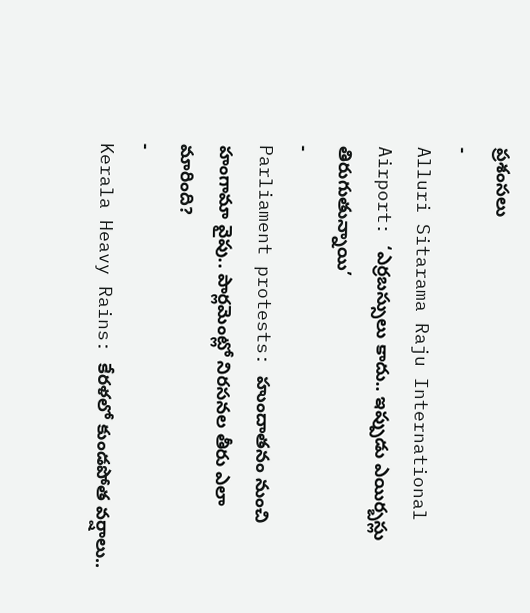ప్రశంసలు
-
Alluri Sitarama Raju International Airport: ‘ఎర్రబస్సులు కాదు.. ఇప్పుడు ఎయిర్బస్లు తిరుగుతున్నాయి’
-
Parliament protests: హుందాతనం నుంచి హంగామా వైపు.. పార్లమెంట్లో నిరసనల తీరు ఎలా మారింది?
-
Kerala Heavy Rains: కేరళలో కుండపోత వర్షాలు..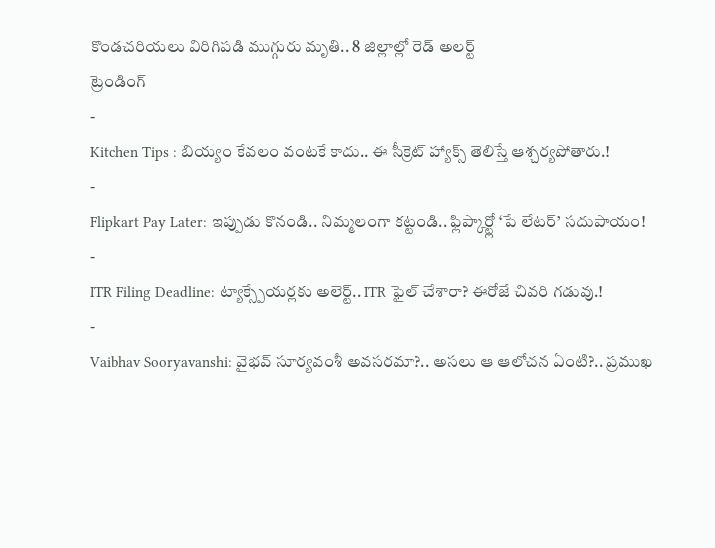కొండచరియలు విరిగిపడి ముగ్గురు మృతి.. 8 జిల్లాల్లో రెడ్ అలర్ట్
ట్రెండింగ్
-
Kitchen Tips : బియ్యం కేవలం వంటకే కాదు.. ఈ సీక్రెట్ హ్యాక్స్ తెలిస్తే ఆశ్చర్యపోతారు.!
-
Flipkart Pay Later: ఇప్పుడు కొనండి.. నిమ్మలంగా కట్టండి.. ఫ్లిప్కార్ట్లో ‘పే లేటర్’ సదుపాయం!
-
ITR Filing Deadline: ట్యాక్స్పేయర్లకు అలెర్ట్.. ITR ఫైల్ చేశారా? ఈరోజే చివరి గడువు.!
-
Vaibhav Sooryavanshi: వైభవ్ సూర్యవంశీ అవసరమా?.. అసలు ఆ ఆలోచన ఏంటి?.. ప్రముఖ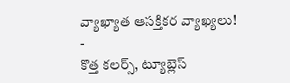వ్యాఖ్యాత ఆసక్తికర వ్యాఖ్యలు!
-
కొత్త కలర్స్, ట్యూబ్లెస్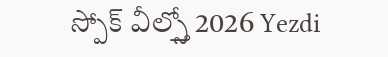స్పోక్ వీల్స్తో 2026 Yezdi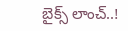బైక్స్ లాంచ్..!